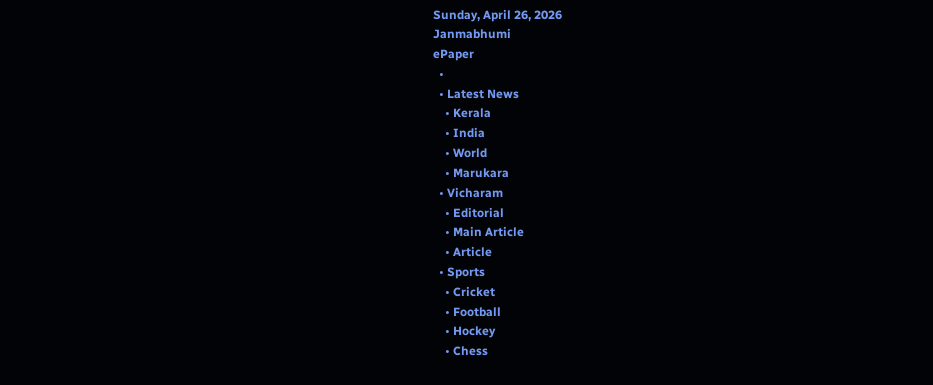Sunday, April 26, 2026
Janmabhumi
ePaper
  •
  • Latest News
    • Kerala
    • India
    • World
    • Marukara
  • Vicharam
    • Editorial
    • Main Article
    • Article
  • Sports
    • Cricket
    • Football
    • Hockey
    • Chess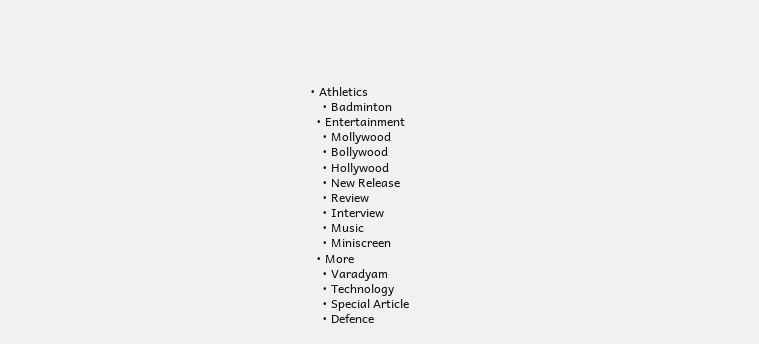• Athletics
    • Badminton
  • Entertainment
    • Mollywood
    • Bollywood
    • Hollywood
    • New Release
    • Review
    • Interview
    • Music
    • Miniscreen
  • More
    • Varadyam
    • Technology
    • Special Article
    • Defence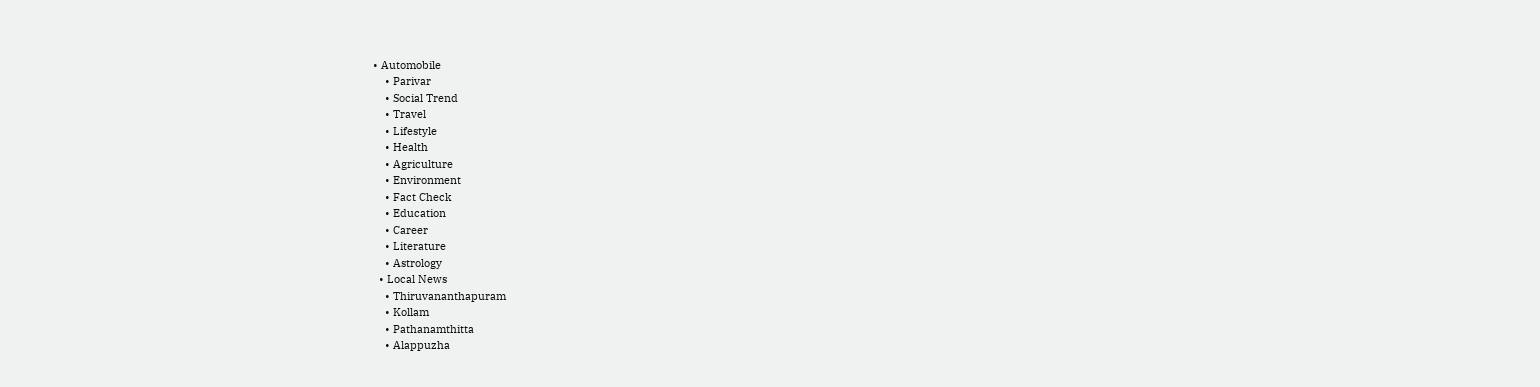• Automobile
    • Parivar
    • Social Trend
    • Travel
    • Lifestyle
    • Health
    • Agriculture
    • Environment
    • Fact Check
    • Education
    • Career
    • Literature
    • Astrology
  • Local News
    • Thiruvananthapuram
    • Kollam
    • Pathanamthitta
    • Alappuzha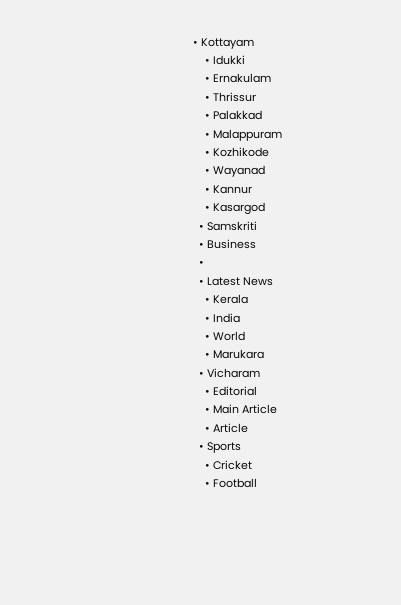• Kottayam
    • Idukki
    • Ernakulam
    • Thrissur
    • Palakkad
    • Malappuram
    • Kozhikode
    • Wayanad
    • Kannur
    • Kasargod
  • Samskriti
  • Business
  •
  • Latest News
    • Kerala
    • India
    • World
    • Marukara
  • Vicharam
    • Editorial
    • Main Article
    • Article
  • Sports
    • Cricket
    • Football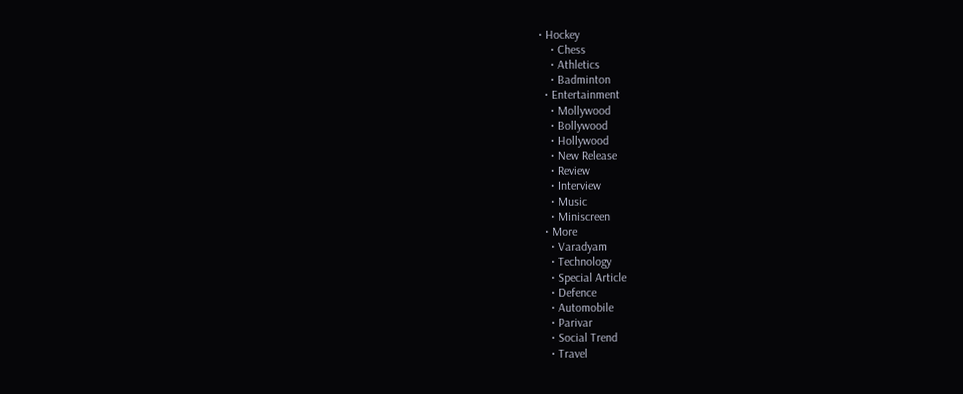• Hockey
    • Chess
    • Athletics
    • Badminton
  • Entertainment
    • Mollywood
    • Bollywood
    • Hollywood
    • New Release
    • Review
    • Interview
    • Music
    • Miniscreen
  • More
    • Varadyam
    • Technology
    • Special Article
    • Defence
    • Automobile
    • Parivar
    • Social Trend
    • Travel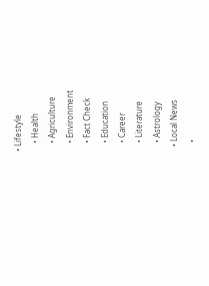• Lifestyle
    • Health
    • Agriculture
    • Environment
    • Fact Check
    • Education
    • Career
    • Literature
    • Astrology
  • Local News
    •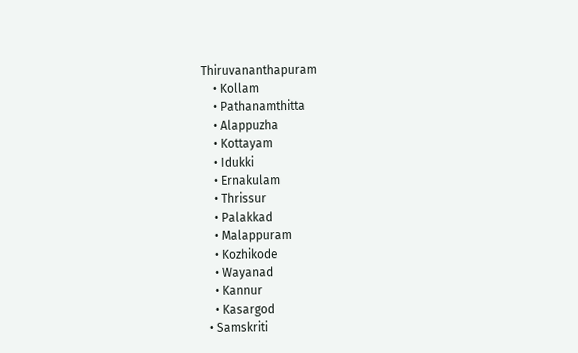Thiruvananthapuram
    • Kollam
    • Pathanamthitta
    • Alappuzha
    • Kottayam
    • Idukki
    • Ernakulam
    • Thrissur
    • Palakkad
    • Malappuram
    • Kozhikode
    • Wayanad
    • Kannur
    • Kasargod
  • Samskriti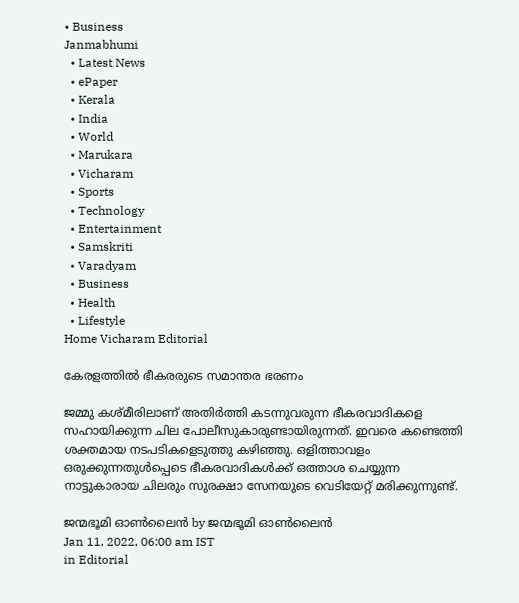• Business
Janmabhumi
  • Latest News
  • ePaper
  • Kerala
  • India
  • World
  • Marukara
  • Vicharam
  • Sports
  • Technology
  • Entertainment
  • Samskriti
  • Varadyam
  • Business
  • Health
  • Lifestyle
Home Vicharam Editorial

കേരളത്തില്‍ ഭീകരരുടെ സമാന്തര ഭരണം

ജമ്മു കശ്മീരിലാണ് അതിര്‍ത്തി കടന്നുവരുന്ന ഭീകരവാദികളെ സഹായിക്കുന്ന ചില പോലീസുകാരുണ്ടായിരുന്നത്. ഇവരെ കണ്ടെത്തി ശക്തമായ നടപടികളെടുത്തു കഴിഞ്ഞു. ഒളിത്താവളം ഒരുക്കുന്നതുള്‍പ്പെടെ ഭീകരവാദികള്‍ക്ക് ഒത്താശ ചെയ്യുന്ന നാട്ടുകാരായ ചിലരും സുരക്ഷാ സേനയുടെ വെടിയേറ്റ് മരിക്കുന്നുണ്ട്.

ജന്മഭൂമി ഓണ്‍ലൈന്‍ by ജന്മഭൂമി ഓണ്‍ലൈന്‍
Jan 11, 2022, 06:00 am IST
in Editorial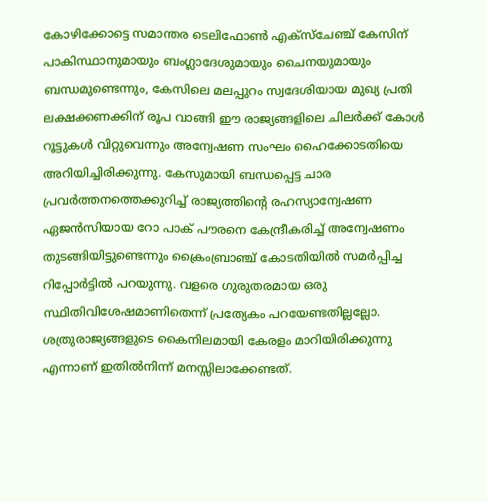കോഴിക്കോട്ടെ സമാന്തര ടെലിഫോണ്‍ എക്‌സ്‌ചേഞ്ച് കേസിന് പാകിസ്ഥാനുമായും ബംഗ്ലാദേശുമായും ചൈനയുമായും ബന്ധമുണ്ടെന്നും, കേസിലെ മലപ്പുറം സ്വദേശിയായ മുഖ്യ പ്രതി ലക്ഷക്കണക്കിന് രൂപ വാങ്ങി ഈ രാജ്യങ്ങളിലെ ചിലര്‍ക്ക് കോള്‍ റൂട്ടുകള്‍ വിറ്റുവെന്നും അന്വേഷണ സംഘം ഹൈക്കോടതിയെ അറിയിച്ചിരിക്കുന്നു. കേസുമായി ബന്ധപ്പെട്ട ചാര പ്രവര്‍ത്തനത്തെക്കുറിച്ച് രാജ്യത്തിന്റെ രഹസ്യാന്വേഷണ ഏജന്‍സിയായ റോ പാക് പൗരനെ കേന്ദ്രീകരിച്ച് അന്വേഷണം തുടങ്ങിയിട്ടുണ്ടെന്നും ക്രൈംബ്രാഞ്ച് കോടതിയില്‍ സമര്‍പ്പിച്ച റിപ്പോര്‍ട്ടില്‍ പറയുന്നു. വളരെ ഗുരുതരമായ ഒരു സ്ഥിതിവിശേഷമാണിതെന്ന് പ്രത്യേകം പറയേണ്ടതില്ലല്ലോ. ശത്രുരാജ്യങ്ങളുടെ കൈനിലമായി കേരളം മാറിയിരിക്കുന്നു എന്നാണ് ഇതില്‍നിന്ന് മനസ്സിലാക്കേണ്ടത്.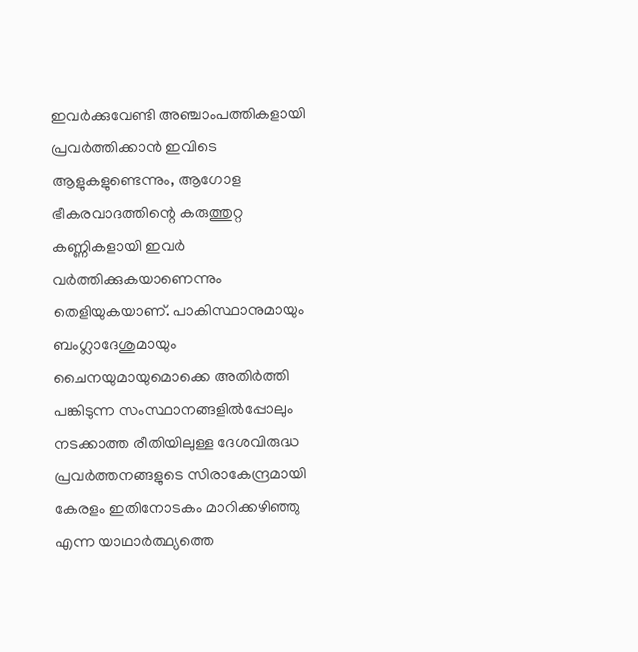ഇവര്‍ക്കുവേണ്ടി അഞ്ചാംപത്തികളായി പ്രവര്‍ത്തിക്കാന്‍ ഇവിടെ ആളുകളുണ്ടെന്നും, ആഗോള ഭീകരവാദത്തിന്റെ കരുത്തുറ്റ കണ്ണികളായി ഇവര്‍ വര്‍ത്തിക്കുകയാണെന്നും തെളിയുകയാണ്. പാകിസ്ഥാനുമായും ബംഗ്ലാദേശുമായും ചൈനയുമായുമൊക്കെ അതിര്‍ത്തി പങ്കിടുന്ന സംസ്ഥാനങ്ങളില്‍പ്പോലും നടക്കാത്ത രീതിയിലുള്ള ദേശവിരുദ്ധ പ്രവര്‍ത്തനങ്ങളുടെ സിരാകേന്ദ്രമായി കേരളം ഇതിനോടകം മാറിക്കഴിഞ്ഞു എന്ന യാഥാര്‍ത്ഥ്യത്തെ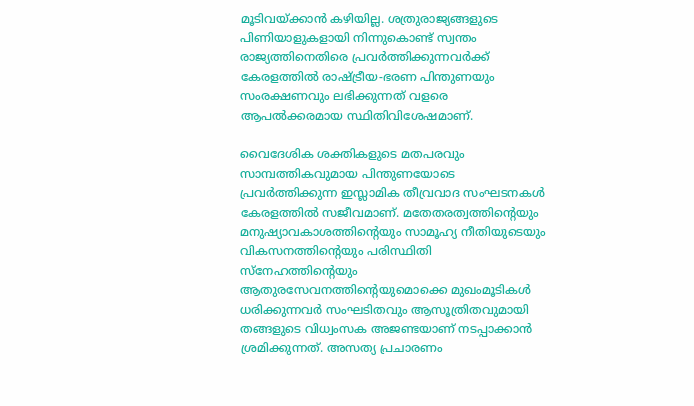മൂടിവയ്‌ക്കാന്‍ കഴിയില്ല. ശത്രുരാജ്യങ്ങളുടെ പിണിയാളുകളായി നിന്നുകൊണ്ട് സ്വന്തം രാജ്യത്തിനെതിരെ പ്രവര്‍ത്തിക്കുന്നവര്‍ക്ക് കേരളത്തില്‍ രാഷ്‌ട്രീയ-ഭരണ പിന്തുണയും സംരക്ഷണവും ലഭിക്കുന്നത് വളരെ ആപല്‍ക്കരമായ സ്ഥിതിവിശേഷമാണ്.

വൈദേശിക ശക്തികളുടെ മതപരവും സാമ്പത്തികവുമായ പിന്തുണയോടെ പ്രവര്‍ത്തിക്കുന്ന ഇസ്ലാമിക തീവ്രവാദ സംഘടനകള്‍ കേരളത്തില്‍ സജീവമാണ്. മതേതരത്വത്തിന്റെയും മനുഷ്യാവകാശത്തിന്റെയും സാമൂഹ്യ നീതിയുടെയും വികസനത്തിന്റെയും പരിസ്ഥിതി സ്‌നേഹത്തിന്റെയും ആതുരസേവനത്തിന്റെയുമൊക്കെ മുഖംമൂടികള്‍ ധരിക്കുന്നവര്‍ സംഘടിതവും ആസൂത്രിതവുമായി തങ്ങളുടെ വിധ്വംസക അജണ്ടയാണ് നടപ്പാക്കാന്‍ ശ്രമിക്കുന്നത്. അസത്യ പ്രചാരണം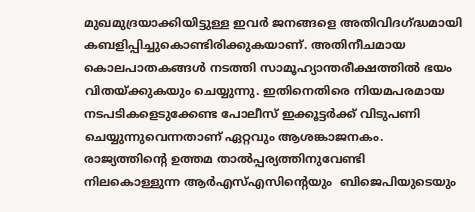മുഖമുദ്രയാക്കിയിട്ടുള്ള ഇവര്‍ ജനങ്ങളെ അതിവിദഗ്‌ദ്ധമായി കബളിപ്പിച്ചുകൊണ്ടിരിക്കുകയാണ്. അതിനീചമായ കൊലപാതകങ്ങള്‍ നടത്തി സാമൂഹ്യാന്തരീക്ഷത്തില്‍ ഭയം വിതയ്‌ക്കുകയും ചെയ്യുന്നു. ഇതിനെതിരെ നിയമപരമായ നടപടികളെടുക്കേണ്ട പോലീസ് ഇക്കൂട്ടര്‍ക്ക് വിടുപണി ചെയ്യുന്നുവെന്നതാണ് ഏറ്റവും ആശങ്കാജനകം.  രാജ്യത്തിന്റെ ഉത്തമ താല്‍പ്പര്യത്തിനുവേണ്ടി നിലകൊള്ളുന്ന ആര്‍എസ്എസിന്റെയും  ബിജെപിയുടെയും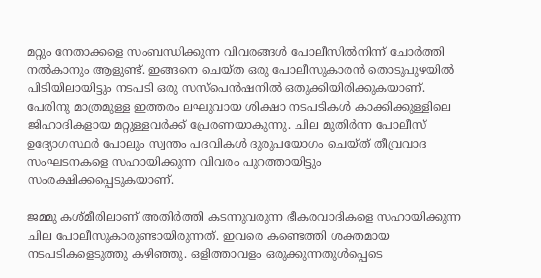മറ്റും നേതാക്കളെ സംബന്ധിക്കുന്ന വിവരങ്ങള്‍ പോലീസില്‍നിന്ന് ചോര്‍ത്തി നല്‍കാനും ആളുണ്ട്. ഇങ്ങനെ ചെയ്ത ഒരു പോലീസുകാരന്‍ തൊടുപുഴയില്‍ പിടിയിലായിട്ടും നടപടി ഒരു സസ്‌പെന്‍ഷനില്‍ ഒതുക്കിയിരിക്കുകയാണ്. പേരിനു മാത്രമുള്ള ഇത്തരം ലഘുവായ ശിക്ഷാ നടപടികള്‍ കാക്കിക്കുള്ളിലെ ജിഹാദികളായ മറ്റുള്ളവര്‍ക്ക് പ്രേരണയാകുന്നു. ചില മുതിര്‍ന്ന പോലീസ് ഉദ്യോഗസ്ഥര്‍ പോലും സ്വന്തം പദവികള്‍ ദുരുപയോഗം ചെയ്ത് തീവ്രവാദ സംഘടനകളെ സഹായിക്കുന്ന വിവരം പുറത്തായിട്ടും സംരക്ഷിക്കപ്പെടുകയാണ്.

ജമ്മു കശ്മീരിലാണ് അതിര്‍ത്തി കടന്നുവരുന്ന ഭീകരവാദികളെ സഹായിക്കുന്ന ചില പോലീസുകാരുണ്ടായിരുന്നത്. ഇവരെ കണ്ടെത്തി ശക്തമായ നടപടികളെടുത്തു കഴിഞ്ഞു. ഒളിത്താവളം ഒരുക്കുന്നതുള്‍പ്പെടെ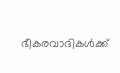ഭീകരവാദികള്‍ക്ക്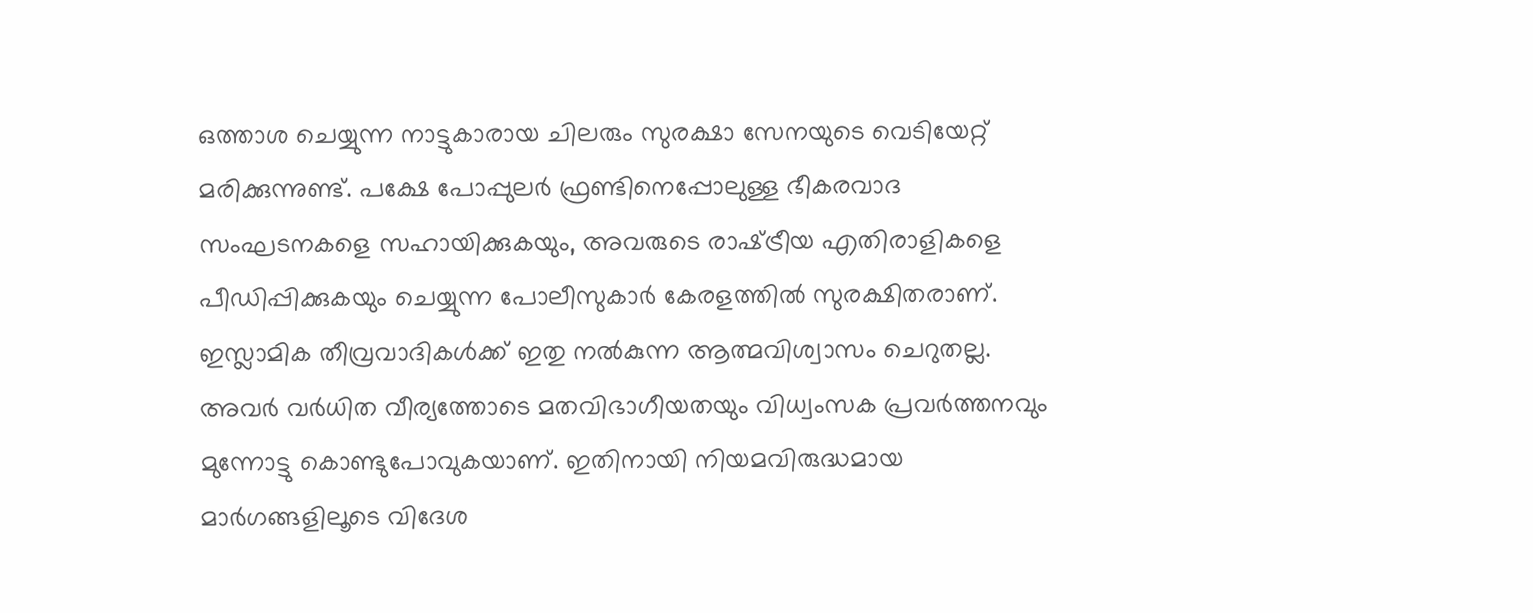ഒത്താശ ചെയ്യുന്ന നാട്ടുകാരായ ചിലരും സുരക്ഷാ സേനയുടെ വെടിയേറ്റ് മരിക്കുന്നുണ്ട്. പക്ഷേ പോപ്പുലര്‍ ഫ്രണ്ടിനെപ്പോലുള്ള ഭീകരവാദ സംഘടനകളെ സഹായിക്കുകയും, അവരുടെ രാഷ്‌ട്രീയ എതിരാളികളെ പീഡിപ്പിക്കുകയും ചെയ്യുന്ന പോലീസുകാര്‍ കേരളത്തില്‍ സുരക്ഷിതരാണ്. ഇസ്ലാമിക തീവ്രവാദികള്‍ക്ക് ഇതു നല്‍കുന്ന ആത്മവിശ്വാസം ചെറുതല്ല. അവര്‍ വര്‍ധിത വീര്യത്തോടെ മതവിഭാഗീയതയും വിധ്വംസക പ്രവര്‍ത്തനവും മുന്നോട്ടു കൊണ്ടുപോവുകയാണ്. ഇതിനായി നിയമവിരുദ്ധമായ മാര്‍ഗങ്ങളിലൂടെ വിദേശ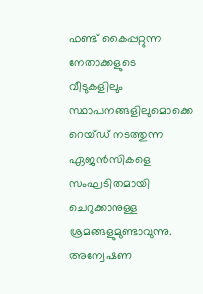ഫണ്ട് കൈപ്പറ്റുന്ന നേതാക്കളുടെ വീടുകളിലും സ്ഥാപനങ്ങളിലുമൊക്കെ റെയ്ഡ് നടത്തുന്ന ഏജന്‍സികളെ സംഘടിതമായി ചെറുക്കാനുള്ള ശ്രമങ്ങളുമുണ്ടാവുന്നു.  അന്വേഷണ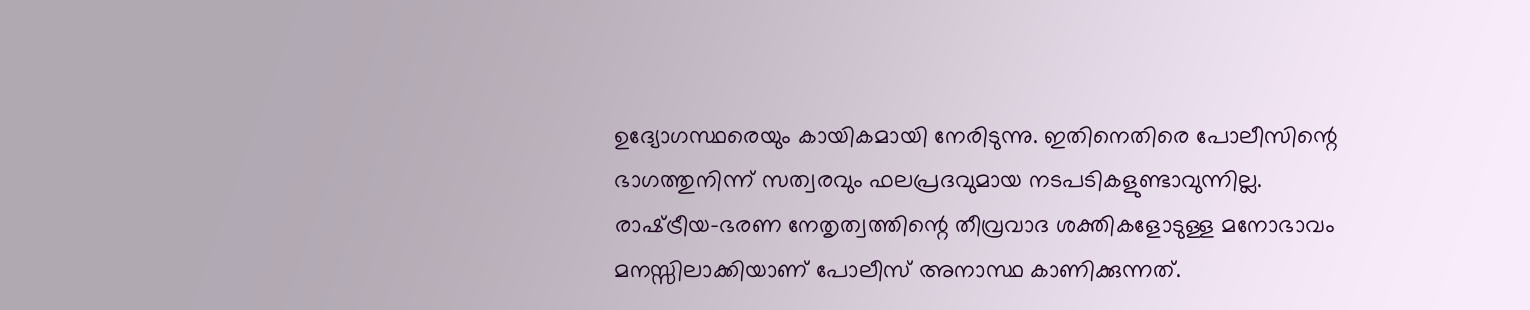ഉദ്യോഗസ്ഥരെയും കായികമായി നേരിടുന്നു. ഇതിനെതിരെ പോലീസിന്റെ ഭാഗത്തുനിന്ന് സത്വരവും ഫലപ്രദവുമായ നടപടികളുണ്ടാവുന്നില്ല. രാഷ്‌ട്രീയ-ഭരണ നേതൃത്വത്തിന്റെ തീവ്രവാദ ശക്തികളോടുള്ള മനോഭാവം മനസ്സിലാക്കിയാണ് പോലീസ് അനാസ്ഥ കാണിക്കുന്നത്.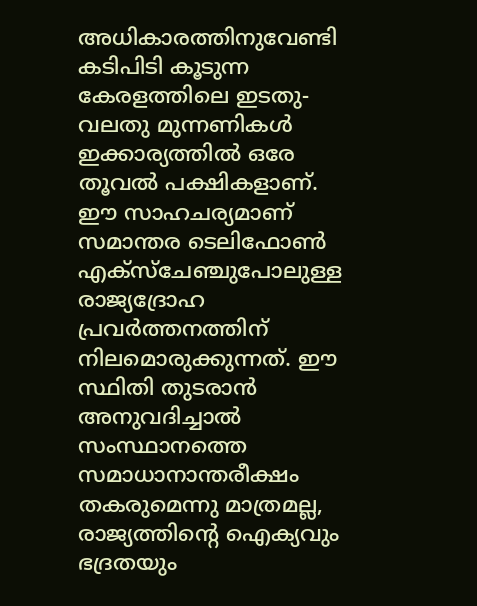അധികാരത്തിനുവേണ്ടി കടിപിടി കൂടുന്ന കേരളത്തിലെ ഇടതു-വലതു മുന്നണികള്‍ ഇക്കാര്യത്തില്‍ ഒരേ തൂവല്‍ പക്ഷികളാണ്. ഈ സാഹചര്യമാണ് സമാന്തര ടെലിഫോണ്‍ എക്‌സ്‌ചേഞ്ചുപോലുള്ള രാജ്യദ്രോഹ പ്രവര്‍ത്തനത്തിന് നിലമൊരുക്കുന്നത്. ഈ സ്ഥിതി തുടരാന്‍ അനുവദിച്ചാല്‍ സംസ്ഥാനത്തെ സമാധാനാന്തരീക്ഷം തകരുമെന്നു മാത്രമല്ല, രാജ്യത്തിന്റെ ഐക്യവും ഭദ്രതയും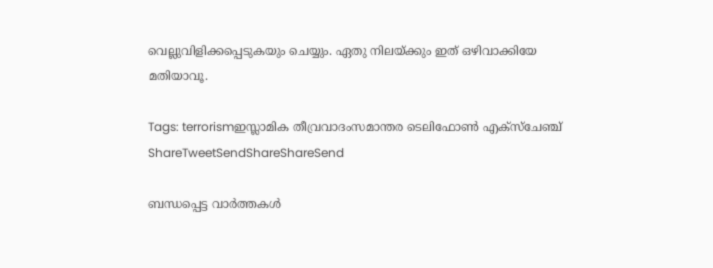വെല്ലുവിളിക്കപ്പെടുകയും ചെയ്യും. ഏതു നിലയ്‌ക്കും ഇത് ഒഴിവാക്കിയേ മതിയാവൂ.

Tags: terrorismഇസ്ലാമിക തീവ്രവാദംസമാന്തര ടെലിഫോണ്‍ എക്‌സ്‌ചേഞ്ച്
ShareTweetSendShareShareSend

ബന്ധപ്പെട്ട വാര്‍ത്തകള്‍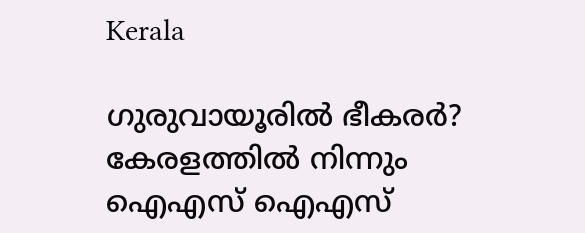Kerala

ഗുരുവായൂരില്‍ ഭീകരര്‍? കേരളത്തില്‍ നിന്നും ഐഎസ് ഐഎസ്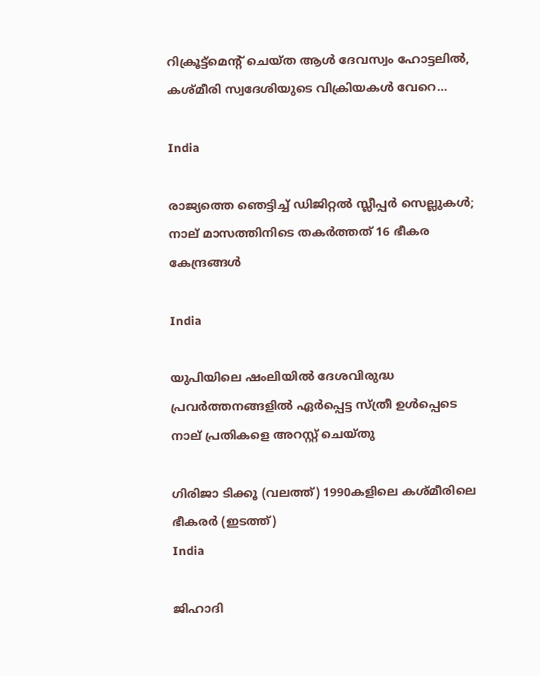റിക്രൂട്ട്മെന്‍റ് ചെയ്ത ആള്‍ ദേവസ്വം ഹോട്ടലില്‍, കശ്മീരി സ്വദേശിയുടെ വിക്രിയകള്‍ വേറെ…

India

രാജ്യത്തെ ഞെട്ടിച്ച് ഡിജിറ്റൽ സ്ലീപ്പർ സെല്ലുകൾ; നാല് മാസത്തിനിടെ തകർത്തത് 16 ഭീകര കേന്ദ്രങ്ങൾ

India

യുപിയിലെ ഷംലിയിൽ ദേശവിരുദ്ധ പ്രവർത്തനങ്ങളിൽ ഏർപ്പെട്ട സ്ത്രീ ഉൾപ്പെടെ നാല് പ്രതികളെ അറസ്റ്റ് ചെയ്തു

ഗിരിജാ ടിക്കൂ (വലത്ത്) 1990കളിലെ കശ്മീരിലെ ഭീകരര്‍ (ഇടത്ത്)
India

ജിഹാദി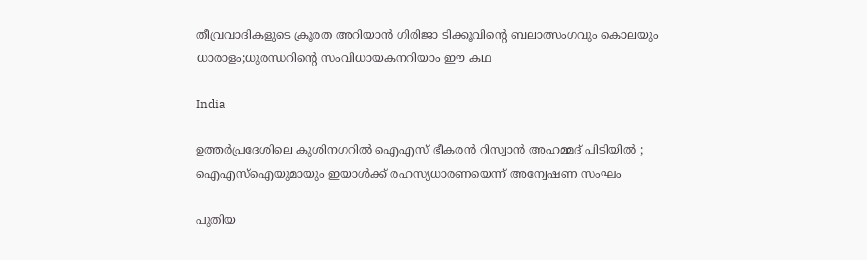തീവ്രവാദികളുടെ ക്രൂരത അറിയാന്‍ ഗിരിജാ ടിക്കൂവിന്റെ ബലാത്സംഗവും കൊലയും ധാരാളം;ധുരന്ധറിന്റെ സംവിധായകനറിയാം ഈ കഥ

India

ഉത്തർപ്രദേശിലെ കുശിനഗറിൽ ഐഎസ് ഭീകരൻ റിസ്വാൻ അഹമ്മദ് പിടിയിൽ ; ഐഎസ്‌ഐയുമായും ഇയാൾക്ക് രഹസ്യധാരണയെന്ന് അന്വേഷണ സംഘം

പുതിയ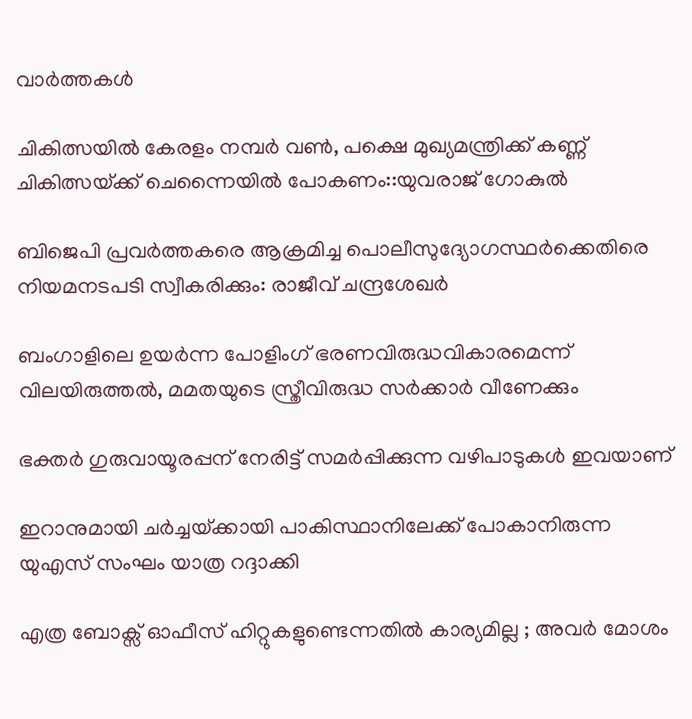വാര്‍ത്തകള്‍

ചികിത്സയില്‍ കേരളം നമ്പര്‍ വണ്‍, പക്ഷെ മുഖ്യമന്ത്രിക്ക് കണ്ണ് ചികിത്സയ്‌ക്ക് ചെന്നൈയില്‍ പോകണം::യുവരാജ് ഗോകുല്‍

ബിജെപി പ്രവര്‍ത്തകരെ ആക്രമിച്ച പൊലീസുദ്യോഗസ്ഥര്‍ക്കെതിരെ നിയമനടപടി സ്വീകരിക്കും: രാജീവ് ചന്ദ്രശേഖര്‍

ബംഗാളിലെ ഉയര്‍ന്ന പോളിംഗ് ഭരണവിരുദ്ധവികാരമെന്ന് വിലയിരുത്തല്‍, മമതയുടെ സ്ത്രീവിരുദ്ധ സര്‍ക്കാര്‍ വീണേക്കും

ഭക്തർ ഗുരുവായൂരപ്പന് നേരിട്ട് സമർപ്പിക്കുന്ന വഴിപാടുകൾ ഇവയാണ്

ഇറാനുമായി ചര്‍ച്ചയ്‌ക്കായി പാകിസ്ഥാനിലേക്ക് പോകാനിരുന്ന യുഎസ് സംഘം യാത്ര റദ്ദാക്കി

എത്ര ബോക്സ് ഓഫീസ് ഹിറ്റുകളുണ്ടെന്നതിൽ കാര്യമില്ല ; അവർ മോശം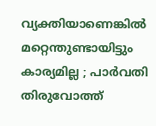വ്യക്തിയാണെങ്കിൽ മറ്റെന്തുണ്ടായിട്ടും കാര്യമില്ല ; പാർവതി തിരുവോത്ത്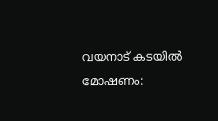വയനാട് കടയില്‍ മോഷണം: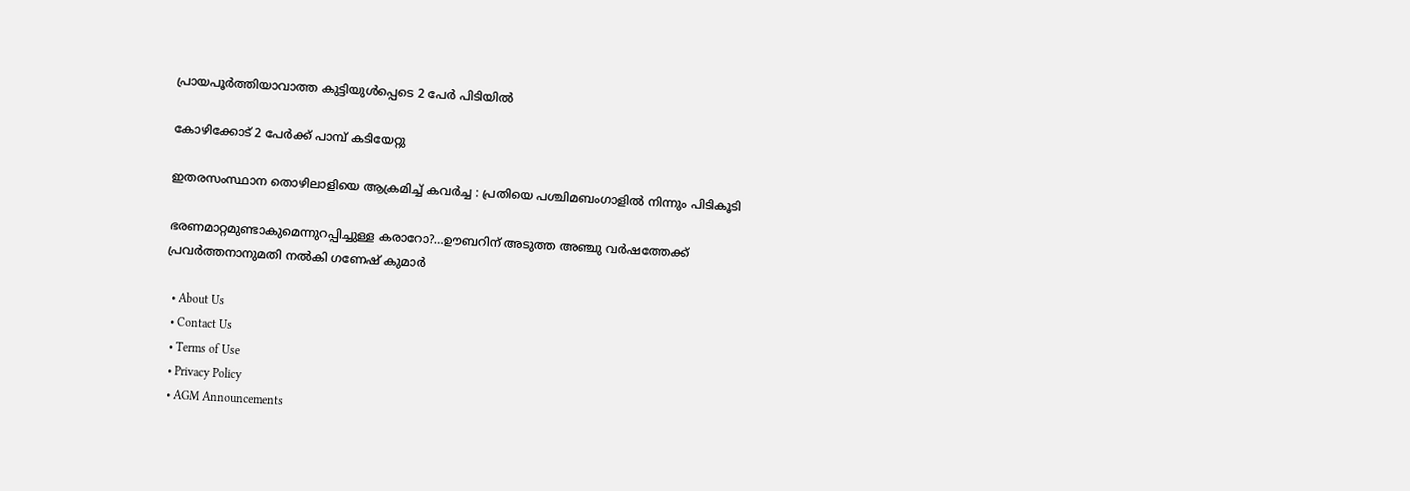പ്രായപൂര്‍ത്തിയാവാത്ത കുട്ടിയുള്‍പ്പെടെ 2 പേര്‍ പിടിയില്‍

കോഴിക്കോട് 2 പേര്‍ക്ക് പാമ്പ് കടിയേറ്റു

ഇതരസംസ്ഥാന തൊഴിലാളിയെ ആക്രമിച്ച് കവര്‍ച്ച : പ്രതിയെ പശ്ചിമബംഗാളില്‍ നിന്നും പിടികൂടി

ഭരണമാറ്റമുണ്ടാകുമെന്നുറപ്പിച്ചുള്ള കരാറോ?…ഊബറിന് അടുത്ത അഞ്ചു വര്‍ഷത്തേക്ക് പ്രവര്‍ത്തനാനുമതി നല്‍കി ഗണേഷ് കുമാര്‍

  • About Us
  • Contact Us
  • Terms of Use
  • Privacy Policy
  • AGM Announcements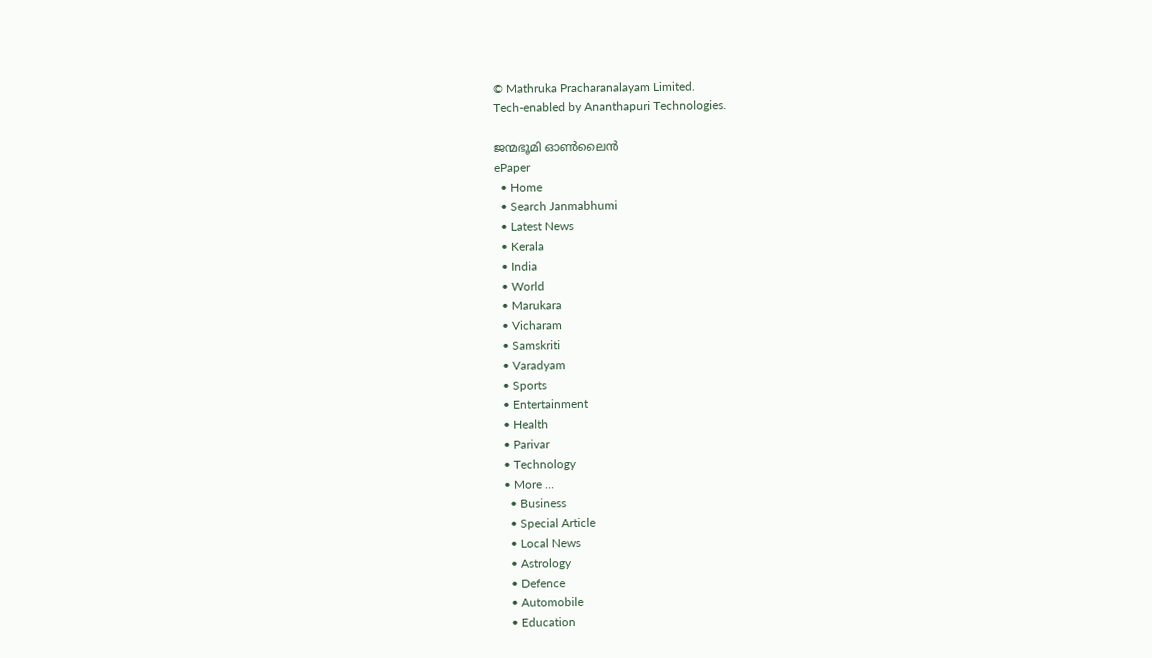© Mathruka Pracharanalayam Limited.
Tech-enabled by Ananthapuri Technologies.

ജന്മഭൂമി ഓണ്‍ലൈന്‍
ePaper
  • Home
  • Search Janmabhumi
  • Latest News
  • Kerala
  • India
  • World
  • Marukara
  • Vicharam
  • Samskriti
  • Varadyam
  • Sports
  • Entertainment
  • Health
  • Parivar
  • Technology
  • More …
    • Business
    • Special Article
    • Local News
    • Astrology
    • Defence
    • Automobile
    • Education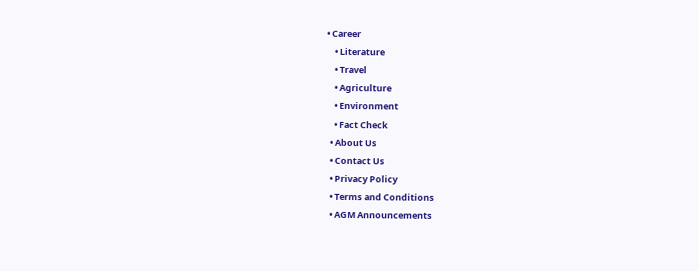• Career
    • Literature
    • Travel
    • Agriculture
    • Environment
    • Fact Check
  • About Us
  • Contact Us
  • Privacy Policy
  • Terms and Conditions
  • AGM Announcements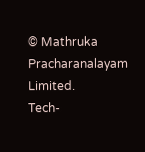© Mathruka Pracharanalayam Limited.
Tech-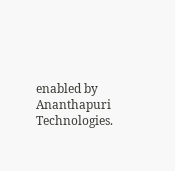enabled by Ananthapuri Technologies.